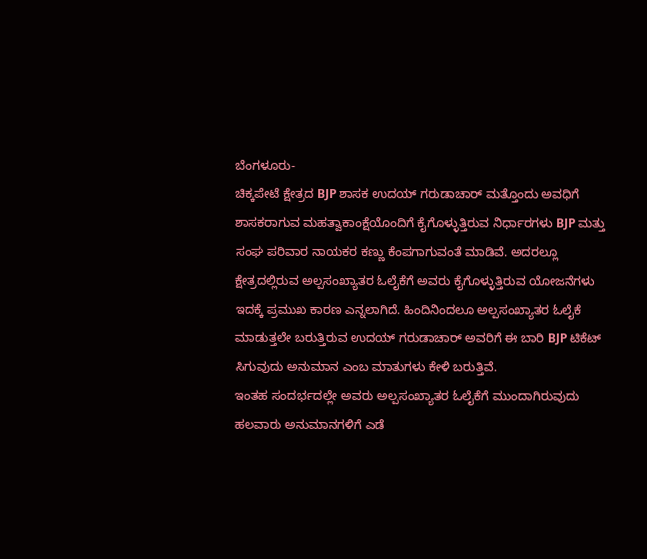ಬೆಂಗಳೂರು-
ಚಿಕ್ಕಪೇಟೆ ಕ್ಷೇತ್ರದ BJP ಶಾಸಕ ಉದಯ್ ಗರುಡಾಚಾರ್ ಮತ್ತೊಂದು ಅವಧಿಗೆ ಶಾಸಕರಾಗುವ ಮಹತ್ವಾಕಾಂಕ್ಷೆಯೊಂದಿಗೆ ಕೈಗೊಳ್ಳುತ್ತಿರುವ ನಿರ್ಧಾರಗಳು BJP ಮತ್ತು ಸಂಘ ಪರಿವಾರ ನಾಯಕರ ಕಣ್ಣು ಕೆಂಪಗಾಗುವಂತೆ ಮಾಡಿವೆ. ಅದರಲ್ಲೂ ಕ್ಷೇತ್ರದಲ್ಲಿರುವ ಅಲ್ಪಸಂಖ್ಯಾತರ ಓಲೈಕೆಗೆ ಅವರು ಕೈಗೊಳ್ಳುತ್ತಿರುವ ಯೋಜನೆಗಳು ಇದಕ್ಕೆ ಪ್ರಮುಖ ಕಾರಣ ಎನ್ನಲಾಗಿದೆ. ಹಿಂದಿನಿಂದಲೂ ಅಲ್ಪಸಂಖ್ಯಾತರ ಓಲೈಕೆ ಮಾಡುತ್ತಲೇ ಬರುತ್ತಿರುವ ಉದಯ್ ಗರುಡಾಚಾರ್ ಅವರಿಗೆ ಈ ಬಾರಿ BJP ಟಿಕೆಟ್ ಸಿಗುವುದು ಅನುಮಾನ ಎಂಬ ಮಾತುಗಳು ಕೇಳಿ ಬರುತ್ತಿವೆ.
ಇಂತಹ ಸಂದರ್ಭದಲ್ಲೇ ಅವರು ಅಲ್ಪಸಂಖ್ಯಾತರ ಓಲೈಕೆಗೆ ಮುಂದಾಗಿರುವುದು ಹಲವಾರು ಅನುಮಾನಗಳಿಗೆ ಎಡೆ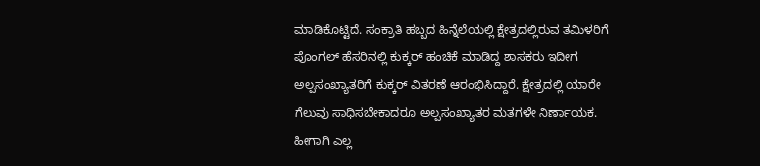ಮಾಡಿಕೊಟ್ಟಿದೆ. ಸಂಕ್ರಾತಿ ಹಬ್ಬದ ಹಿನ್ನೆಲೆಯಲ್ಲಿ ಕ್ಷೇತ್ರದಲ್ಲಿರುವ ತಮಿಳರಿಗೆ ಪೊಂಗಲ್ ಹೆಸರಿನಲ್ಲಿ ಕುಕ್ಕರ್ ಹಂಚಿಕೆ ಮಾಡಿದ್ದ ಶಾಸಕರು ಇದೀಗ ಅಲ್ಪಸಂಖ್ಯಾತರಿಗೆ ಕುಕ್ಕರ್ ವಿತರಣೆ ಆರಂಭಿಸಿದ್ದಾರೆ. ಕ್ಷೇತ್ರದಲ್ಲಿ ಯಾರೇ ಗೆಲುವು ಸಾಧಿಸಬೇಕಾದರೂ ಅಲ್ಪಸಂಖ್ಯಾತರ ಮತಗಳೇ ನಿರ್ಣಾಯಕ. ಹೀಗಾಗಿ ಎಲ್ಲ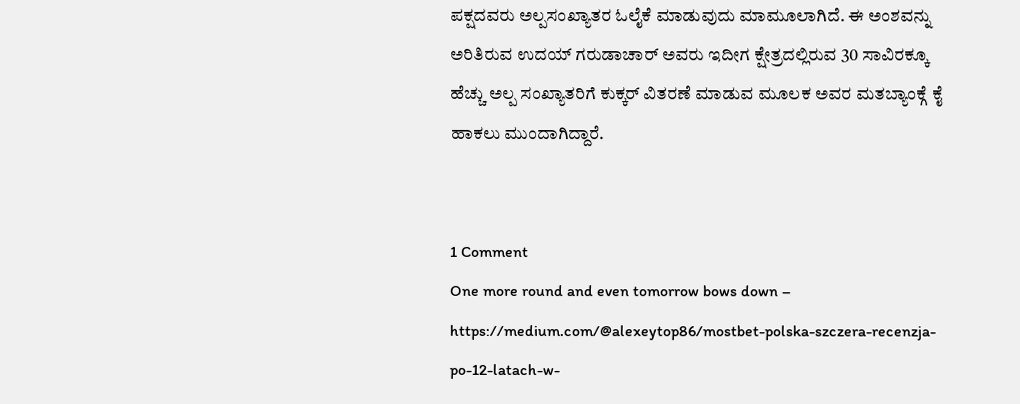ಪಕ್ಷದವರು ಅಲ್ಪಸಂಖ್ಯಾತರ ಓಲೈಕೆ ಮಾಡುವುದು ಮಾಮೂಲಾಗಿದೆ. ಈ ಅಂಶವನ್ನು ಅರಿತಿರುವ ಉದಯ್ ಗರುಡಾಚಾರ್ ಅವರು ಇದೀಗ ಕ್ಷೇತ್ರದಲ್ಲಿರುವ 30 ಸಾವಿರಕ್ಕೂ ಹೆಚ್ಚು ಅಲ್ಪ ಸಂಖ್ಯಾತರಿಗೆ ಕುಕ್ಕರ್ ವಿತರಣೆ ಮಾಡುವ ಮೂಲಕ ಅವರ ಮತಬ್ಯಾಂಕ್ಗೆ ಕೈ ಹಾಕಲು ಮುಂದಾಗಿದ್ದಾರೆ.


1 Comment
One more round and even tomorrow bows down – https://medium.com/@alexeytop86/mostbet-polska-szczera-recenzja-po-12-latach-w-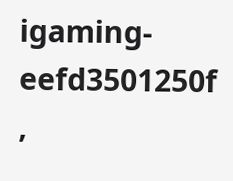igaming-eefd3501250f ,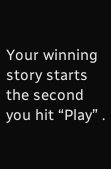Your winning story starts the second you hit “Play” .